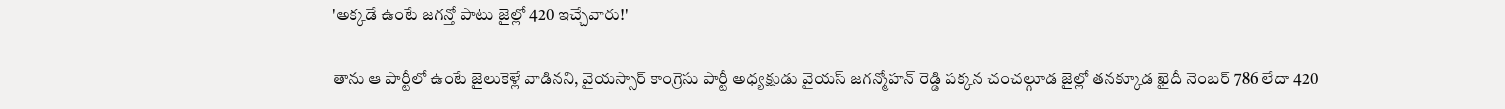'అక్కడే ఉంటే జగన్తో పాటు జైల్లో 420 ఇచ్చేవారు!'

తాను ఆ పార్టీలో ఉంటే జైలుకెళ్లే వాడినని, వైయస్సార్ కాంగ్రెసు పార్టీ అధ్యక్షుడు వైయస్ జగన్మోహన్ రెడ్డి పక్కన చంచల్గూడ జైల్లో తనక్కూడ ఖైదీ నెంబర్ 786 లేదా 420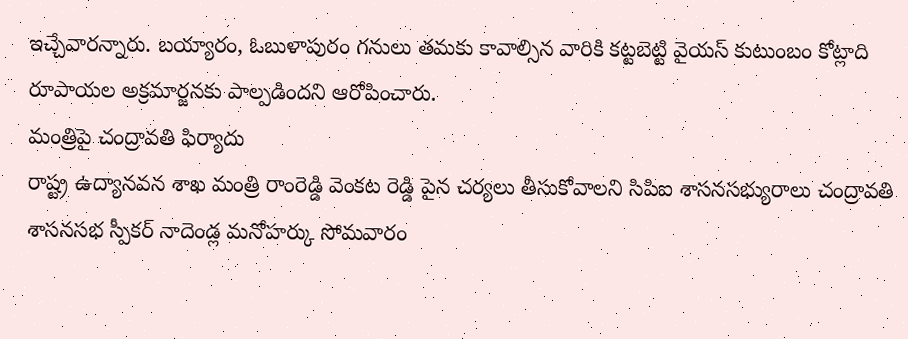ఇచ్చేవారన్నారు. బయ్యారం, ఓబుళాపురం గనులు తమకు కావాల్సిన వారికి కట్టబెట్టి వైయస్ కుటుంబం కోట్లాది రూపాయల అక్రమార్జనకు పాల్పడిందని ఆరోపించారు.
మంత్రిపై చంద్రావతి ఫిర్యాదు
రాష్ట్ర ఉద్యానవన శాఖ మంత్రి రాంరెడ్డి వెంకట రెడ్డి పైన చర్యలు తీసుకోవాలని సిపిఐ శాసనసభ్యురాలు చంద్రావతి శాసనసభ స్పీకర్ నాదెండ్ల మనోహర్కు సోమవారం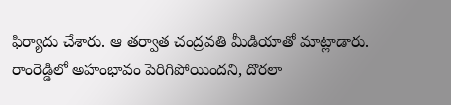ఫిర్యాదు చేశారు. ఆ తర్వాత చంద్రవతి మీడియాతో మాట్లాడారు. రాంరెడ్డిలో అహంభావం పెరిగిపోయిందని, దొరలా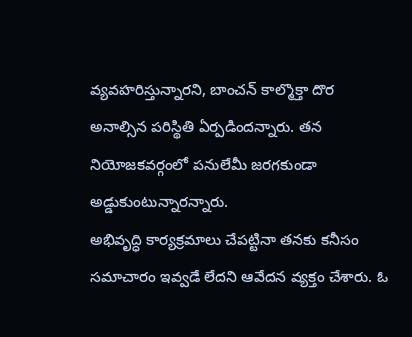వ్యవహరిస్తున్నారని, బాంచన్ కాల్మొక్తా దొర అనాల్సిన పరిస్థితి ఏర్పడిందన్నారు. తన నియోజకవర్గంలో పనులేమీ జరగకుండా అడ్డుకుంటున్నారన్నారు.
అభివృద్ధి కార్యక్రమాలు చేపట్టినా తనకు కనీసం సమాచారం ఇవ్వడే లేదని ఆవేదన వ్యక్తం చేశారు. ఓ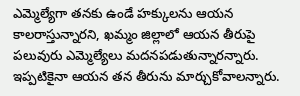ఎమ్మెల్యేగా తనకు ఉండే హక్కులను ఆయన కాలరాస్తున్నారని, ఖమ్మం జిల్లాలో ఆయన తీరుపై పలువురు ఎమ్మెల్యేలు మదనపడుతున్నారన్నారు. ఇప్పటికైనా ఆయన తన తీరును మార్చుకోవాలన్నారు.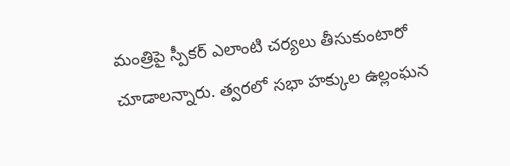మంత్రిపై స్పీకర్ ఎలాంటి చర్యలు తీసుకుంటారో చూడాలన్నారు. త్వరలో సభా హక్కుల ఉల్లంఘన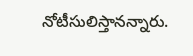నోటీసులిస్తానన్నారు.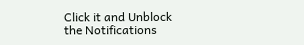Click it and Unblock the Notifications